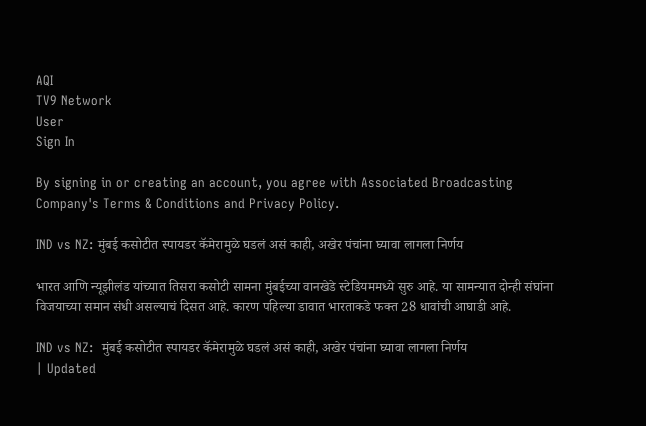AQI
TV9 Network
User
Sign In

By signing in or creating an account, you agree with Associated Broadcasting Company's Terms & Conditions and Privacy Policy.

IND vs NZ: मुंबई कसोटीत स्पायडर कॅमेरामुळे घडलं असं काही, अखेर पंचांना घ्यावा लागला निर्णय

भारत आणि न्यूझीलंड यांच्यात तिसरा कसोटी सामना मुंबईच्या वानखेडे स्टेडियममध्ये सुरु आहे. या सामन्यात दोन्ही संघांना विजयाच्या समान संधी असल्याचं दिसत आहे. कारण पहिल्या डावात भारताकडे फक्त 28 धावांची आघाडी आहे.

IND vs NZ:  मुंबई कसोटीत स्पायडर कॅमेरामुळे घडलं असं काही, अखेर पंचांना घ्यावा लागला निर्णय
| Updated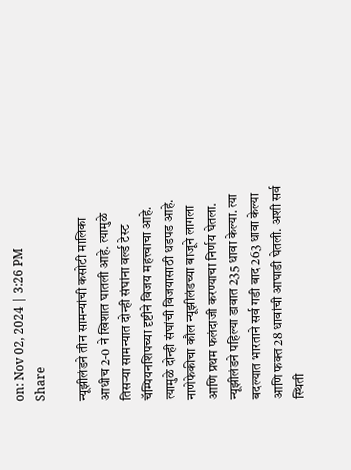on: Nov 02, 2024 | 3:26 PM
Share

न्यूझीलंडने तीन सामन्यांची कसोटी मालिका आधीच 2-0 ने खिशात घातली आहे. त्यामुळे तिसऱ्या सामन्यात दोन्ही संघांना वर्ल्ड टेस्ट चॅम्पियनशिपच्या दृष्टीने विजय महत्त्वाचा आहे. त्यामुळे दोन्ही संघांची विजयासाठी धडपड आहे. नाणेफेकीचा कौल न्यूझीलंडच्या बाजूने लागला आणि प्रथम फलंदाजी करण्याचा निर्णय घेतला. न्यूझीलंडने पहिल्या डावात 235 धावा केल्या. त्या बदल्यात भारताने सर्व गडी बाद 263 धावा केल्या आणि फक्त 28 धावांची आघाडी घेतली. अशी सर्व स्थिती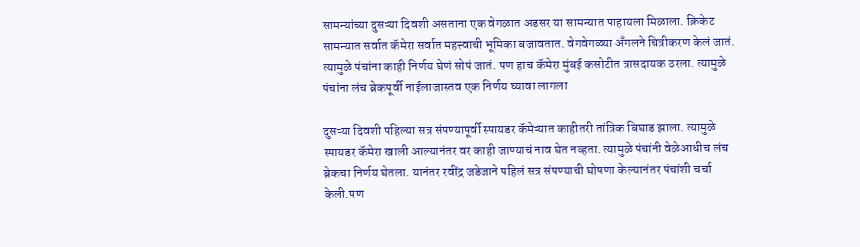सामन्यांच्या दुसऱ्या दिवशी असताना एक वेगळात अडसर या सामन्यात पाहायला मिळाला. क्रिकेट सामन्यात सर्वात कॅमेरा सर्वात महत्त्वाची भूमिका बजावतात. वेगवेगळ्या अँगलने चित्रीकरण केलं जातं. त्यामुळे पंचांना काही निर्णय घेणं सोपं जातं. पण हाच कॅमेरा मुंबई कसोटीत त्रासदायक ठरला. त्यामुळे पंचांना लंच ब्रेकपूर्वी नाईलाजास्तव एक निर्णय घ्यावा लागला

दुसऱ्या दिवशी पहिल्या सत्र संपण्यापूर्वी स्पायडर कॅमेऱ्यात काहीतरी तांत्रिक बिघाड झाला. त्यामुळे स्पायडर कॅमेरा खाली आल्यानंतर वर काही जाण्याचं नाव घेत नव्हता. त्यामुळे पंचांनी वेळेआधीच लंच ब्रेकचा निर्णय घेतला. यानंतर रवींद्र जडेजाने पहिलं सत्र संपण्याची घोषणा केल्यानंतर पंचांशी चर्चा केली.पण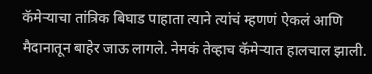कॅमेऱ्याचा तांत्रिक बिघाड पाहाता त्याने त्यांचं म्हणणं ऐकलं आणि मैदानातून बाहेर जाऊ लागले. नेमकं तेव्हाच कॅमेऱ्यात हालचाल झाली.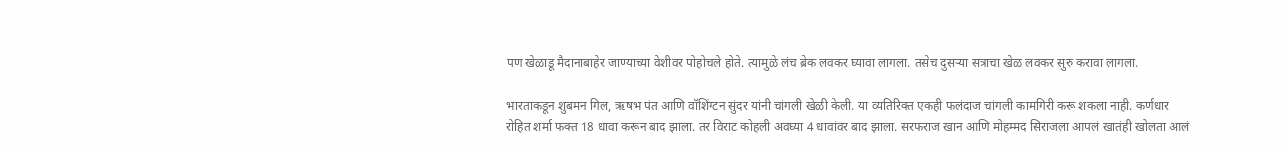पण खेळाडू मैदानाबाहेर जाण्याच्या वेशीवर पोहोचले होते. त्यामुळे लंच ब्रेक लवकर घ्यावा लागला. तसेच दुसऱ्या सत्राचा खेळ लवकर सुरु करावा लागला.

भारताकडून शुबमन गिल, ऋषभ पंत आणि वॉशिंग्टन सुंदर यांनी चांगली खेळी केली. या व्यतिरिक्त एकही फलंदाज चांगली कामगिरी करू शकला नाही. कर्णधार रोहित शर्मा फक्त 18 धावा करून बाद झाला. तर विराट कोहली अवघ्या 4 धावांवर बाद झाला. सरफराज खान आणि मोहम्मद सिराजला आपलं खातंही खोलता आलं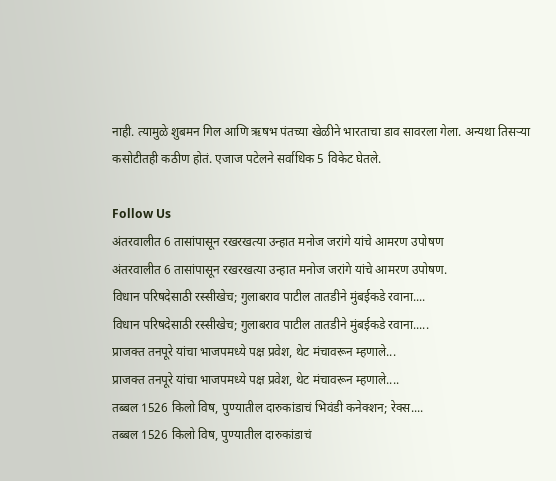नाही. त्यामुळे शुबमन गिल आणि ऋषभ पंतच्या खेळीने भारताचा डाव सावरला गेला. अन्यथा तिसऱ्या कसोटीतही कठीण होतं. एजाज पटेलने सर्वाधिक 5 विकेट घेतले.

Follow Us
अंतरवालीत 6 तासांपासून रखरखत्या उन्हात मनोज जरांगे यांचे आमरण उपोषण
अंतरवालीत 6 तासांपासून रखरखत्या उन्हात मनोज जरांगे यांचे आमरण उपोषण.
विधान परिषदेसाठी रस्सीखेच; गुलाबराव पाटील तातडीने मुंबईकडे रवाना....
विधान परिषदेसाठी रस्सीखेच; गुलाबराव पाटील तातडीने मुंबईकडे रवाना.....
प्राजक्त तनपूरे यांचा भाजपमध्ये पक्ष प्रवेश, थेट मंचावरून म्हणाले...
प्राजक्त तनपूरे यांचा भाजपमध्ये पक्ष प्रवेश, थेट मंचावरून म्हणाले....
तब्बल 1526 किलो विष, पुण्यातील दारुकांडाचं भिवंडी कनेक्शन; रेक्स....
तब्बल 1526 किलो विष, पुण्यातील दारुकांडाचं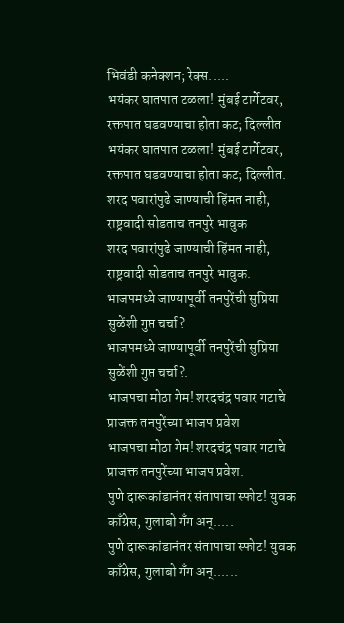भिवंडी कनेक्शन; रेक्स.....
भयंकर घातपात टळला! मुंबई टार्गेटवर, रक्तपात घडवण्याचा होता कट; दिल्लीत
भयंकर घातपात टळला! मुंबई टार्गेटवर, रक्तपात घडवण्याचा होता कट; दिल्लीत.
शरद पवारांपुढे जाण्याची हिंमत नाही, राष्ट्रवादी सोडताच तनपुरे भावुक
शरद पवारांपुढे जाण्याची हिंमत नाही, राष्ट्रवादी सोडताच तनपुरे भावुक.
भाजपमध्ये जाण्यापूर्वी तनपुरेंची सुप्रिया सुळेंशी गुप्त चर्चा?
भाजपमध्ये जाण्यापूर्वी तनपुरेंची सुप्रिया सुळेंशी गुप्त चर्चा?.
भाजपचा मोठा गेम! शरदचंद्र पवार गटाचे प्राजक्त तनपुरेंच्या भाजप प्रवेश
भाजपचा मोठा गेम! शरदचंद्र पवार गटाचे प्राजक्त तनपुरेंच्या भाजप प्रवेश.
पुणे दारूकांडानंतर संतापाचा स्फोट! युवक काँग्रेस, गुलाबो गँग अन्.....
पुणे दारूकांडानंतर संतापाचा स्फोट! युवक काँग्रेस, गुलाबो गँग अन्......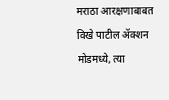मराठा आरक्षणाबाबत विखे पाटील ॲक्शन मोडमध्ये, त्या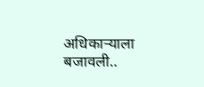अधिकाऱ्याला बजावली..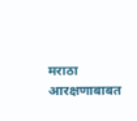मराठा आरक्षणाबाबत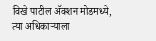विखे पाटील ॲक्शन मोडमध्ये, त्या अधिकाऱ्याला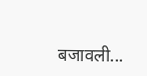बजावली...